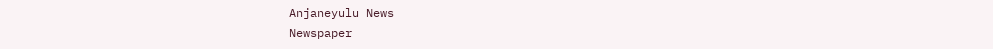Anjaneyulu News
Newspaper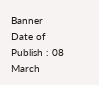Banner
Date of Publish : 08 March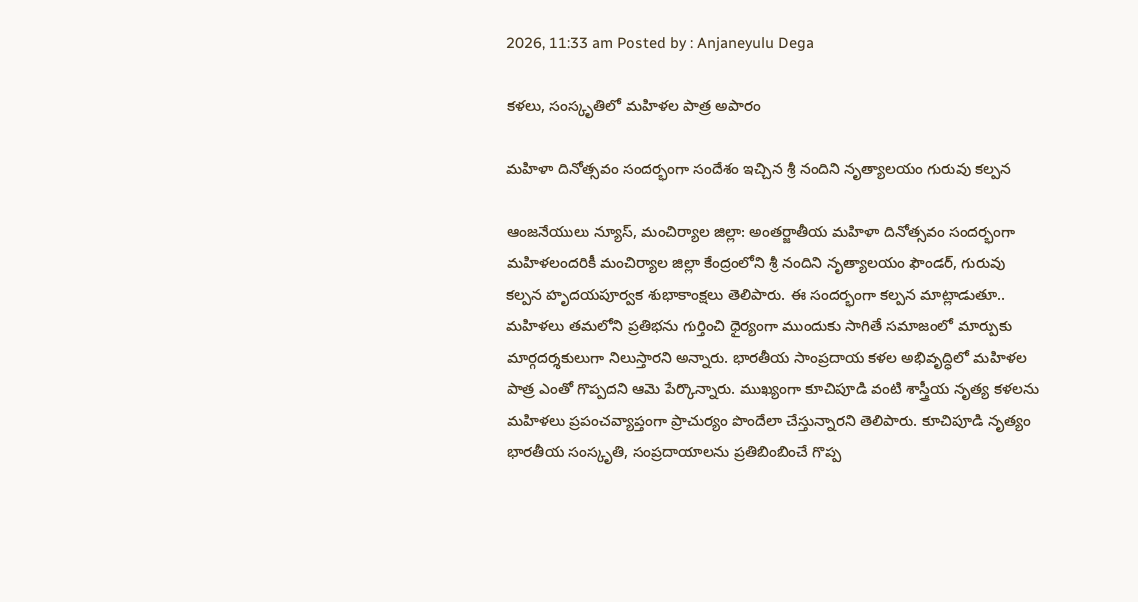2026, 11:33 am Posted by : Anjaneyulu Dega

కళలు, సంస్కృతిలో మహిళల పాత్ర అపారం

మహిళా దినోత్సవం సందర్భంగా సందేశం ఇచ్చిన శ్రీ నందిని నృత్యాలయం గురువు కల్పన

ఆంజనేయులు న్యూస్, మంచిర్యాల జిల్లా: అంతర్జాతీయ మహిళా దినోత్సవం సందర్భంగా మహిళలందరికీ మంచిర్యాల జిల్లా కేంద్రంలోని శ్రీ నందిని నృత్యాలయం ఫౌండర్, గురువు కల్పన హృదయపూర్వక శుభాకాంక్షలు తెలిపారు. ఈ సందర్భంగా కల్పన మాట్లాడుతూ.. మహిళలు తమలోని ప్రతిభను గుర్తించి ధైర్యంగా ముందుకు సాగితే సమాజంలో మార్పుకు మార్గదర్శకులుగా నిలుస్తారని అన్నారు. భారతీయ సాంప్రదాయ కళల అభివృద్ధిలో మహిళల పాత్ర ఎంతో గొప్పదని ఆమె పేర్కొన్నారు. ముఖ్యంగా కూచిపూడి వంటి శాస్త్రీయ నృత్య కళలను మహిళలు ప్రపంచవ్యాప్తంగా ప్రాచుర్యం పొందేలా చేస్తున్నారని తెలిపారు. కూచిపూడి నృత్యం భారతీయ సంస్కృతి, సంప్రదాయాలను ప్రతిబింబించే గొప్ప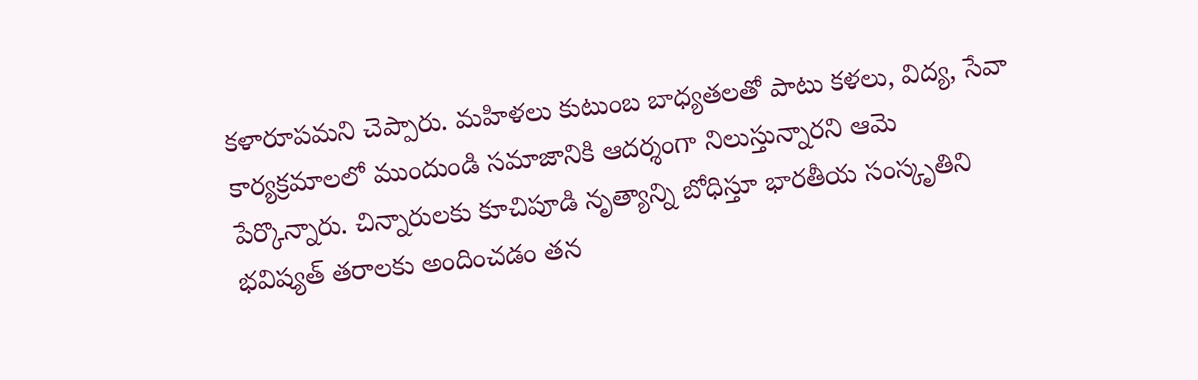కళారూపమని చెప్పారు. మహిళలు కుటుంబ బాధ్యతలతో పాటు కళలు, విద్య, సేవా కార్యక్రమాలలో ముందుండి సమాజానికి ఆదర్శంగా నిలుస్తున్నారని ఆమె పేర్కొన్నారు. చిన్నారులకు కూచిపూడి నృత్యాన్ని బోధిస్తూ భారతీయ సంస్కృతిని భవిష్యత్ తరాలకు అందించడం తన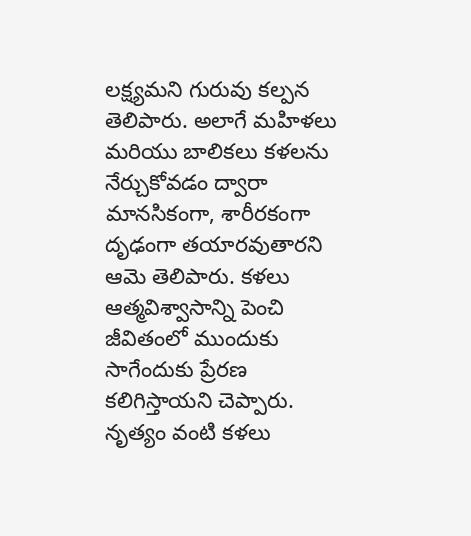లక్ష్యమని గురువు కల్పన తెలిపారు. అలాగే మహిళలు మరియు బాలికలు కళలను నేర్చుకోవడం ద్వారా మానసికంగా, శారీరకంగా దృఢంగా తయారవుతారని ఆమె తెలిపారు. కళలు ఆత్మవిశ్వాసాన్ని పెంచి జీవితంలో ముందుకు సాగేందుకు ప్రేరణ కలిగిస్తాయని చెప్పారు. నృత్యం వంటి కళలు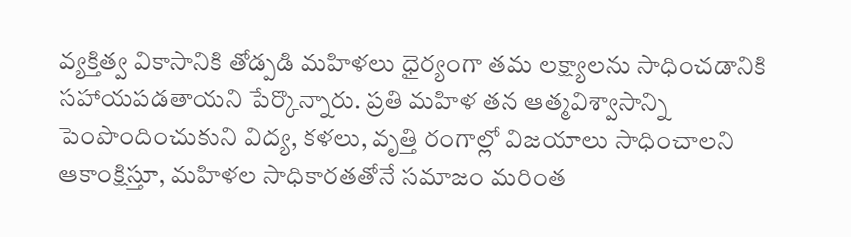వ్యక్తిత్వ వికాసానికి తోడ్పడి మహిళలు ధైర్యంగా తమ లక్ష్యాలను సాధించడానికి సహాయపడతాయని పేర్కొన్నారు. ప్రతి మహిళ తన ఆత్మవిశ్వాసాన్ని పెంపొందించుకుని విద్య, కళలు, వృత్తి రంగాల్లో విజయాలు సాధించాలని ఆకాంక్షిస్తూ, మహిళల సాధికారతతోనే సమాజం మరింత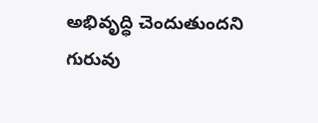అభివృద్ధి చెందుతుందని గురువు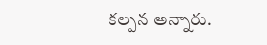కల్పన అన్నారు.